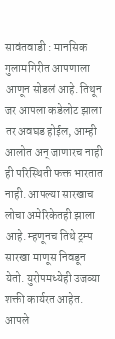सावंतवाडी : मानसिक गुलामगिरीत आपणाला आणून सोडलं आहे. तिथून जर आपला कडेलोट झाला तर अवघड होईल, आम्ही आलोत अन् जाणारच नाही ही परिस्थिती फक्त भारतात नाही. आपल्या सारखाच लोचा अमेरिकेतही झाला आहे. म्हणूनच तिथे ट्रम्प सारखा माणूस निवडून येतो. युरोपमध्येही उजव्या शक्ती कार्यरत आहेत. आपले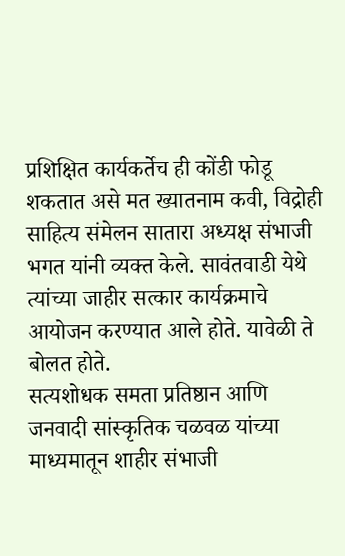प्रशिक्षित कार्यकर्तेच ही कोंडी फोडू शकतात असे मत ख्यातनाम कवी, विद्रोही साहित्य संमेलन सातारा अध्यक्ष संभाजी भगत यांनी व्यक्त केले. सावंतवाडी येथे त्यांच्या जाहीर सत्कार कार्यक्रमाचे आयोजन करण्यात आले होते. यावेळी ते बोलत होते.
सत्यशोधक समता प्रतिष्ठान आणि जनवादी सांस्कृतिक चळवळ यांच्या माध्यमातून शाहीर संभाजी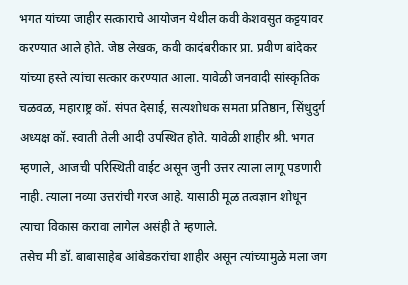भगत यांच्या जाहीर सत्काराचे आयोजन येथील कवी केशवसुत कट्टयावर करण्यात आले होते. जेष्ठ लेखक, कवी कादंबरीकार प्रा. प्रवीण बांदेकर यांच्या हस्ते त्यांचा सत्कार करण्यात आला. यावेळी जनवादी सांस्कृतिक चळवळ, महाराष्ट्र कॉ. संपत देसाई, सत्यशोधक समता प्रतिष्ठान, सिंधुदुर्ग अध्यक्ष कॉ. स्वाती तेली आदी उपस्थित होते. यावेळी शाहीर श्री. भगत म्हणाले, आजची परिस्थिती वाईट असून जुनी उत्तर त्याला लागू पडणारी नाही. त्याला नव्या उत्तरांची गरज आहे. यासाठी मूळ तत्वज्ञान शोधून त्याचा विकास करावा लागेल असंही ते म्हणाले.
तसेच मी डॉ. बाबासाहेब आंबेडकरांचा शाहीर असून त्यांच्यामुळे मला जग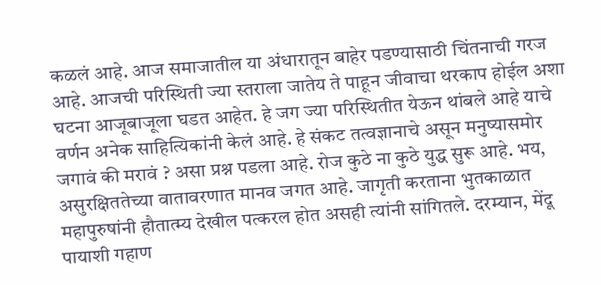कळलं आहे. आज समाजातील या अंधारातून बाहेर पडण्यासाठी चिंतनाची गरज आहे. आजची परिस्थिती ज्या स्तराला जातेय ते पाहून जीवाचा थरकाप होईल अशा घटना आजूबाजूला घडत आहेत. हे जग ज्या परिस्थितीत येऊन थांबले आहे याचे वर्णन अनेक साहित्यिकांनी केलं आहे. हे संकट तत्वज्ञानाचे असून मनुष्यासमोर जगावं की मरावं ? असा प्रश्न पडला आहे. रोज कुठे ना कुठे युद्ध सुरू आहे. भय, असुरक्षिततेच्या वातावरणात मानव जगत आहे. जागृती करताना भुतकाळात महापुरुषांनी हौतात्म्य देखील पत्करल होत असही त्यांनी सांगितले. दरम्यान, मेंदू पायाशी गहाण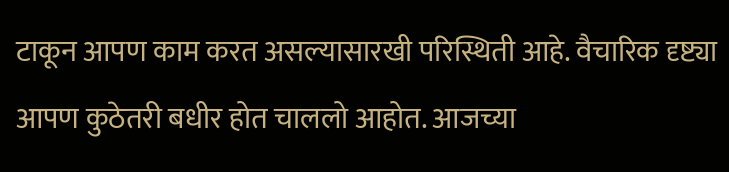टाकून आपण काम करत असल्यासारखी परिस्थिती आहे. वैचारिक दृष्ट्या आपण कुठेतरी बधीर होत चाललो आहोत. आजच्या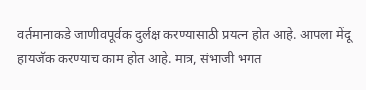वर्तमानाकडे जाणीवपूर्वक दुर्लक्ष करण्यासाठी प्रयत्न होत आहे. आपला मेंदू हायजॅक करण्याच काम होत आहे. मात्र, संभाजी भगत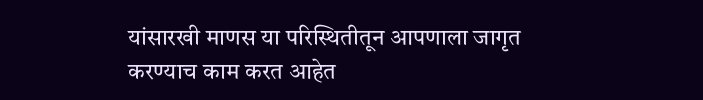यांसारखी माणस या परिस्थितीतून आपणाला जागृत करण्याच काम करत आहेत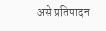असे प्रतिपादन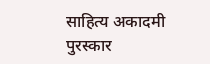साहित्य अकादमी पुरस्कार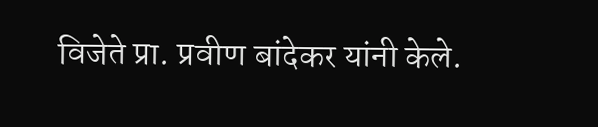विजेते प्रा. प्रवीण बांदेकर यांनी केले.